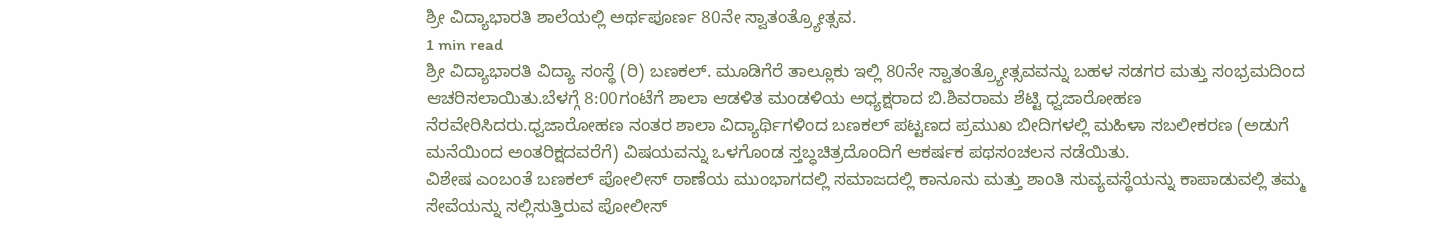ಶ್ರೀ ವಿದ್ಯಾಭಾರತಿ ಶಾಲೆಯಲ್ಲಿ ಅರ್ಥಪೂರ್ಣ 80ನೇ ಸ್ವಾತಂತ್ರ್ಯೋತ್ಸವ.
1 min read
ಶ್ರೀ ವಿದ್ಯಾಭಾರತಿ ವಿದ್ಯಾ ಸಂಸ್ಥೆ (ರಿ) ಬಣಕಲ್. ಮೂಡಿಗೆರೆ ತಾಲ್ಲೂಕು ಇಲ್ಲಿ 80ನೇ ಸ್ವಾತಂತ್ರ್ಯೋತ್ಸವವನ್ನು ಬಹಳ ಸಡಗರ ಮತ್ತು ಸಂಭ್ರಮದಿಂದ ಆಚರಿಸಲಾಯಿತು.ಬೆಳಗ್ಗೆ 8:00ಗಂಟೆಗೆ ಶಾಲಾ ಆಡಳಿತ ಮಂಡಳಿಯ ಅಧ್ಯಕ್ಷರಾದ ಬಿ.ಶಿವರಾಮ ಶೆಟ್ಟಿ ಧ್ವಜಾರೋಹಣ ನೆರವೇರಿಸಿದರು.ಧ್ವಜಾರೋಹಣ ನಂತರ ಶಾಲಾ ವಿದ್ಯಾರ್ಥಿಗಳಿಂದ ಬಣಕಲ್ ಪಟ್ಟಣದ ಪ್ರಮುಖ ಬೀದಿಗಳಲ್ಲಿ ಮಹಿಳಾ ಸಬಲೀಕರಣ (ಅಡುಗೆ ಮನೆಯಿಂದ ಅಂತರಿಕ್ಷದವರೆಗೆ) ವಿಷಯವನ್ನು ಒಳಗೊಂಡ ಸ್ತಬ್ಧಚಿತ್ರದೊಂದಿಗೆ ಆಕರ್ಷಕ ಪಥಸಂಚಲನ ನಡೆಯಿತು.
ವಿಶೇಷ ಎಂಬಂತೆ ಬಣಕಲ್ ಪೋಲೀಸ್ ಠಾಣೆಯ ಮುಂಭಾಗದಲ್ಲಿ ಸಮಾಜದಲ್ಲಿ ಕಾನೂನು ಮತ್ತು ಶಾಂತಿ ಸುವ್ಯವಸ್ಥೆಯನ್ನು ಕಾಪಾಡುವಲ್ಲಿ ತಮ್ಮ ಸೇವೆಯನ್ನು ಸಲ್ಲಿಸುತ್ತಿರುವ ಪೋಲೀಸ್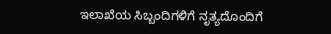ಇಲಾಖೆಯ ಸಿಬ್ಬಂದಿಗಳಿಗೆ ನೃತ್ಯದೊಂದಿಗೆ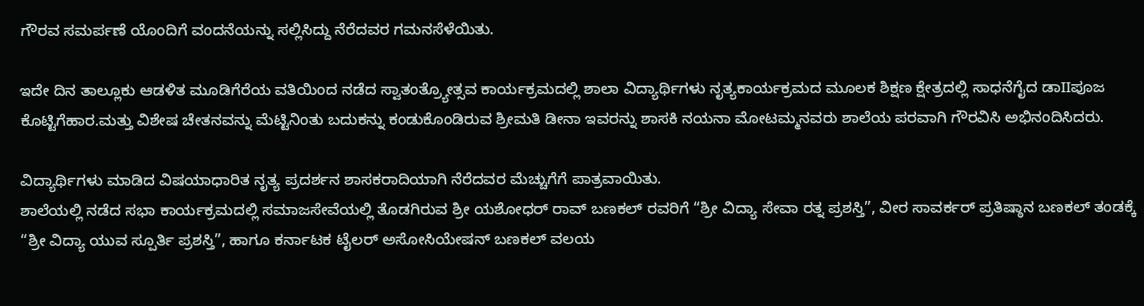ಗೌರವ ಸಮರ್ಪಣೆ ಯೊಂದಿಗೆ ವಂದನೆಯನ್ನು ಸಲ್ಲಿಸಿದ್ದು ನೆರೆದವರ ಗಮನಸೆಳೆಯಿತು.

ಇದೇ ದಿನ ತಾಲ್ಲೂಕು ಆಡಳಿತ ಮೂಡಿಗೆರೆಯ ವತಿಯಿಂದ ನಡೆದ ಸ್ವಾತಂತ್ರ್ಯೋತ್ಸವ ಕಾರ್ಯಕ್ರಮದಲ್ಲಿ ಶಾಲಾ ವಿದ್ಯಾರ್ಥಿಗಳು ನೃತ್ಯಕಾರ್ಯಕ್ರಮದ ಮೂಲಕ ಶಿಕ್ಷಣ ಕ್ಷೇತ್ರದಲ್ಲಿ ಸಾಧನೆಗೈದ ಡಾIIಪೂಜ ಕೊಟ್ಟಿಗೆಹಾರ.ಮತ್ತು ವಿಶೇಷ ಚೇತನವನ್ನು ಮೆಟ್ಟಿನಿಂತು ಬದುಕನ್ನು ಕಂಡುಕೊಂಡಿರುವ ಶ್ರೀಮತಿ ಡೀನಾ ಇವರನ್ನು ಶಾಸಕಿ ನಯನಾ ಮೋಟಮ್ಮನವರು ಶಾಲೆಯ ಪರವಾಗಿ ಗೌರವಿಸಿ ಅಭಿನಂದಿಸಿದರು.

ವಿದ್ಯಾರ್ಥಿಗಳು ಮಾಡಿದ ವಿಷಯಾಧಾರಿತ ನೃತ್ಯ ಪ್ರದರ್ಶನ ಶಾಸಕರಾದಿಯಾಗಿ ನೆರೆದವರ ಮೆಚ್ಚುಗೆಗೆ ಪಾತ್ರವಾಯಿತು.
ಶಾಲೆಯಲ್ಲಿ ನಡೆದ ಸಭಾ ಕಾರ್ಯಕ್ರಮದಲ್ಲಿ ಸಮಾಜಸೇವೆಯಲ್ಲಿ ತೊಡಗಿರುವ ಶ್ರೀ ಯಶೋಧರ್ ರಾವ್ ಬಣಕಲ್ ರವರಿಗೆ “ಶ್ರೀ ವಿದ್ಯಾ ಸೇವಾ ರತ್ನ ಪ್ರಶಸ್ತಿ”, ವೀರ ಸಾವರ್ಕರ್ ಪ್ರತಿಷ್ಠಾನ ಬಣಕಲ್ ತಂಡಕ್ಕೆ “ಶ್ರೀ ವಿದ್ಯಾ ಯುವ ಸ್ಪೂರ್ತಿ ಪ್ರಶಸ್ತಿ”, ಹಾಗೂ ಕರ್ನಾಟಕ ಟೈಲರ್ ಅಸೋಸಿಯೇಷನ್ ಬಣಕಲ್ ವಲಯ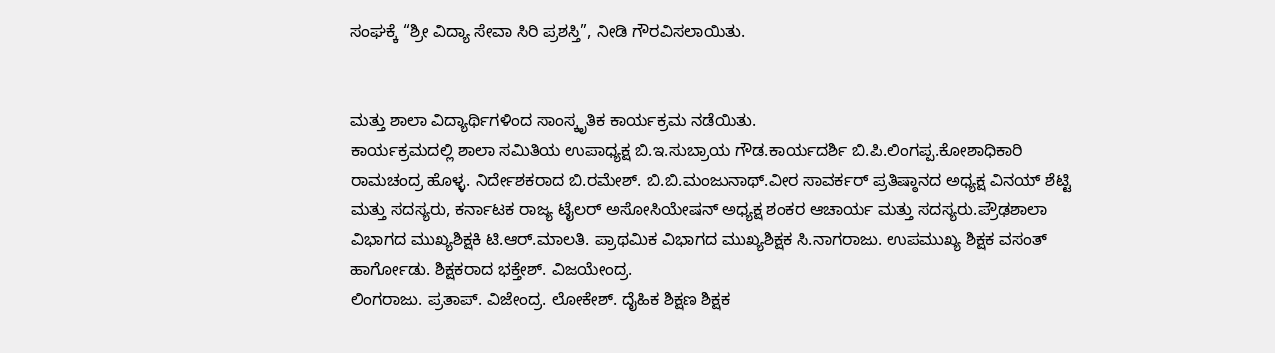ಸಂಘಕ್ಕೆ “ಶ್ರೀ ವಿದ್ಯಾ ಸೇವಾ ಸಿರಿ ಪ್ರಶಸ್ತಿ”, ನೀಡಿ ಗೌರವಿಸಲಾಯಿತು.


ಮತ್ತು ಶಾಲಾ ವಿದ್ಯಾರ್ಥಿಗಳಿಂದ ಸಾಂಸ್ಕೃತಿಕ ಕಾರ್ಯಕ್ರಮ ನಡೆಯಿತು.
ಕಾರ್ಯಕ್ರಮದಲ್ಲಿ ಶಾಲಾ ಸಮಿತಿಯ ಉಪಾಧ್ಯಕ್ಷ ಬಿ.ಇ.ಸುಬ್ರಾಯ ಗೌಡ.ಕಾರ್ಯದರ್ಶಿ ಬಿ.ಪಿ.ಲಿಂಗಪ್ಪ.ಕೋಶಾಧಿಕಾರಿ ರಾಮಚಂದ್ರ ಹೊಳ್ಳ. ನಿರ್ದೇಶಕರಾದ ಬಿ.ರಮೇಶ್. ಬಿ.ಬಿ.ಮಂಜುನಾಥ್.ವೀರ ಸಾವರ್ಕರ್ ಪ್ರತಿಷ್ಠಾನದ ಅಧ್ಯಕ್ಷ ವಿನಯ್ ಶೆಟ್ಟಿ ಮತ್ತು ಸದಸ್ಯರು, ಕರ್ನಾಟಕ ರಾಜ್ಯ ಟೈಲರ್ ಅಸೋಸಿಯೇಷನ್ ಅಧ್ಯಕ್ಷ ಶಂಕರ ಆಚಾರ್ಯ ಮತ್ತು ಸದಸ್ಯರು.ಪ್ರೌಢಶಾಲಾ ವಿಭಾಗದ ಮುಖ್ಯಶಿಕ್ಷಕಿ ಟಿ.ಆರ್.ಮಾಲತಿ. ಪ್ರಾಥಮಿಕ ವಿಭಾಗದ ಮುಖ್ಯಶಿಕ್ಷಕ ಸಿ.ನಾಗರಾಜು. ಉಪಮುಖ್ಯ ಶಿಕ್ಷಕ ವಸಂತ್ ಹಾರ್ಗೋಡು. ಶಿಕ್ಷಕರಾದ ಭಕ್ತೇಶ್. ವಿಜಯೇಂದ್ರ.
ಲಿಂಗರಾಜು. ಪ್ರತಾಪ್. ವಿಜೇಂದ್ರ. ಲೋಕೇಶ್. ದೈಹಿಕ ಶಿಕ್ಷಣ ಶಿಕ್ಷಕ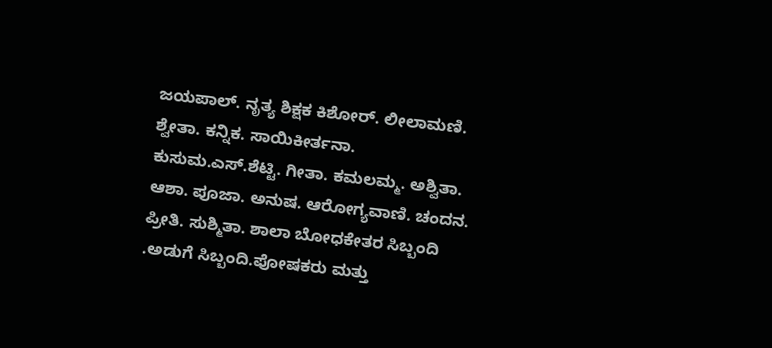ಜಯಪಾಲ್. ನೃತ್ಯ ಶಿಕ್ಷಕ ಕಿಶೋರ್. ಲೀಲಾಮಣಿ. ಶ್ವೇತಾ. ಕನ್ನಿಕ. ಸಾಯಿಕೀರ್ತನಾ.
ಕುಸುಮ.ಎಸ್.ಶೆಟ್ಟಿ. ಗೀತಾ. ಕಮಲಮ್ಮ. ಅಶ್ವಿತಾ. ಆಶಾ. ಪೂಜಾ. ಅನುಷ. ಆರೋಗ್ಯವಾಣಿ. ಚಂದನ. ಪ್ರೀತಿ. ಸುಶ್ಮಿತಾ. ಶಾಲಾ ಬೋಧಕೇತರ ಸಿಬ್ಬಂದಿ .ಅಡುಗೆ ಸಿಬ್ಬಂದಿ.ಪೋಷಕರು ಮತ್ತು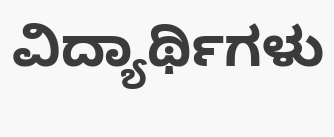ವಿದ್ಯಾರ್ಥಿಗಳು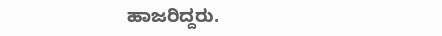ಹಾಜರಿದ್ದರು.